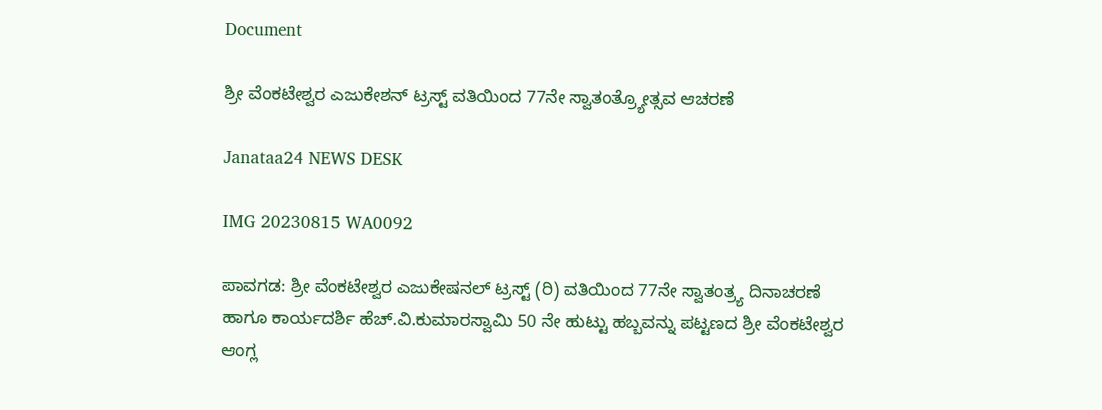Document

ಶ್ರೀ ವೆಂಕಟೇಶ್ವರ ಎಜುಕೇಶನ್ ಟ್ರಸ್ಟ್ ವತಿಯಿಂದ 77ನೇ ಸ್ವಾತಂತ್ರ್ಯೋತ್ಸವ ಆಚರಣೆ

Janataa24 NEWS DESK

IMG 20230815 WA0092

ಪಾವಗಡ: ಶ್ರೀ ವೆಂಕಟೇಶ್ವರ ಎಜುಕೇಷನಲ್ ಟ್ರಸ್ಟ್ (ರಿ) ವತಿಯಿಂದ 77ನೇ ಸ್ವಾತಂತ್ರ್ಯ ದಿನಾಚರಣೆ ಹಾಗೂ ಕಾರ್ಯದರ್ಶಿ ಹೆಚ್.ವಿ.ಕುಮಾರಸ್ವಾಮಿ 50 ನೇ ಹುಟ್ಟು ಹಬ್ಬವನ್ನು ಪಟ್ಟಣದ ಶ್ರೀ ವೆಂಕಟೇಶ್ವರ ಆಂಗ್ಲ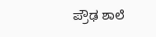ಪ್ರೌಢ ಶಾಲೆ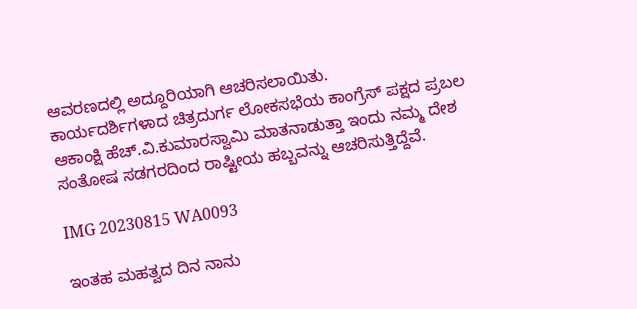ಆವರಣದಲ್ಲಿ ಅದ್ದೂರಿಯಾಗಿ ಆಚರಿಸಲಾಯಿತು.
ಕಾರ್ಯದರ್ಶಿಗಳಾದ ಚಿತ್ರದುರ್ಗ ಲೋಕಸಭೆಯ ಕಾಂಗ್ರೆಸ್ ಪಕ್ಷದ ಪ್ರಬಲ ಆಕಾಂಕ್ಷಿ ಹೆಚ್.ವಿ.ಕುಮಾರಸ್ವಾಮಿ ಮಾತನಾಡುತ್ತಾ ಇಂದು ನಮ್ಮ ದೇಶ ಸಂತೋಷ ಸಡಗರದಿಂದ ರಾಷ್ಟೀಯ ಹಬ್ಬವನ್ನು ಆಚರಿಸುತ್ತಿದ್ದೆವೆ.

IMG 20230815 WA0093

ಇಂತಹ ಮಹತ್ವದ ದಿನ ನಾನು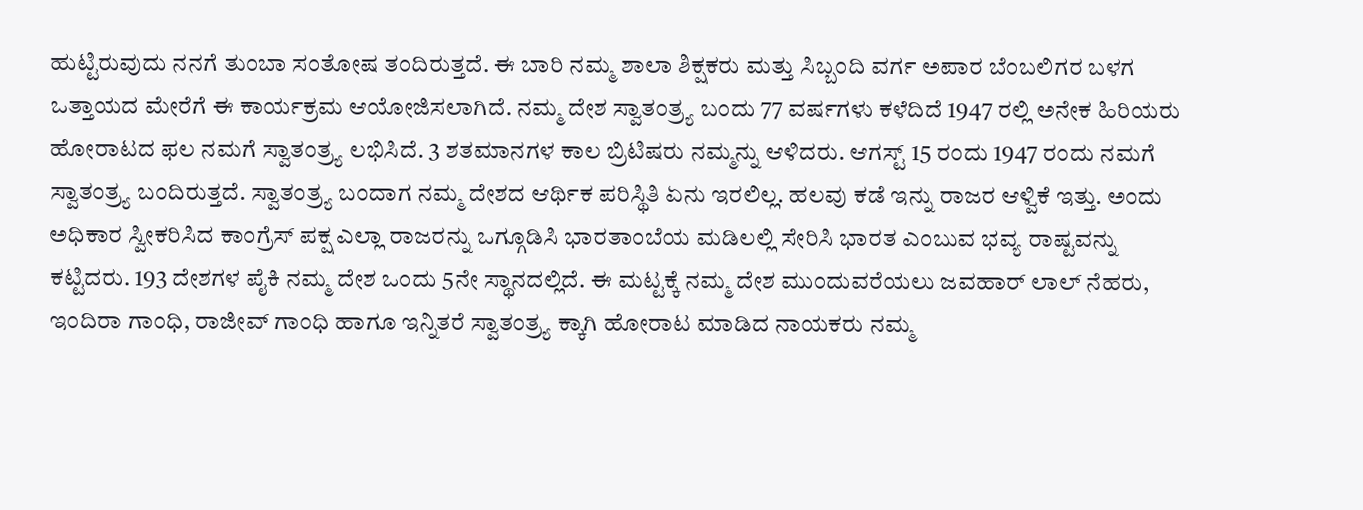ಹುಟ್ಟಿರುವುದು ನನಗೆ ತುಂಬಾ ಸಂತೋಷ ತಂದಿರುತ್ತದೆ. ಈ ಬಾರಿ ನಮ್ಮ ಶಾಲಾ ಶಿಕ್ಷಕರು ಮತ್ತು ಸಿಬ್ಬಂದಿ ವರ್ಗ ಅಪಾರ ಬೆಂಬಲಿಗರ ಬಳಗ ಒತ್ತಾಯದ ಮೇರೆಗೆ ಈ ಕಾರ್ಯಕ್ರಮ ಆಯೋಜಿಸಲಾಗಿದೆ. ನಮ್ಮ ದೇಶ ಸ್ವಾತಂತ್ರ್ಯ ಬಂದು 77 ವರ್ಷಗಳು ಕಳೆದಿದೆ 1947 ರಲ್ಲಿ ಅನೇಕ ಹಿರಿಯರು ಹೋರಾಟದ ಫಲ ನಮಗೆ ಸ್ವಾತಂತ್ರ್ಯ ಲಭಿಸಿದೆ. 3 ಶತಮಾನಗಳ ಕಾಲ ಬ್ರಿಟಿಷರು ನಮ್ಮನ್ನು ಆಳಿದರು. ಆಗಸ್ಟ್ 15 ರಂದು 1947 ರಂದು ನಮಗೆ ಸ್ವಾತಂತ್ರ್ಯ ಬಂದಿರುತ್ತದೆ. ಸ್ವಾತಂತ್ರ್ಯ ಬಂದಾಗ ನಮ್ಮ ದೇಶದ ಆರ್ಥಿಕ ಪರಿಸ್ಥಿತಿ ಏನು ಇರಲಿಲ್ಲ. ಹಲವು ಕಡೆ ಇನ್ನು ರಾಜರ ಆಳ್ವಿಕೆ ಇತ್ತು. ಅಂದು ಅಧಿಕಾರ ಸ್ವೀಕರಿಸಿದ ಕಾಂಗ್ರೆಸ್ ಪಕ್ಷ ಎಲ್ಲಾ ರಾಜರನ್ನು ಒಗ್ಗೂಡಿಸಿ ಭಾರತಾಂಬೆಯ ಮಡಿಲಲ್ಲಿ ಸೇರಿಸಿ ಭಾರತ ಎಂಬುವ ಭವ್ಯ ರಾಷ್ಟವನ್ನು ಕಟ್ಟಿದರು. 193 ದೇಶಗಳ ಪೈಕಿ ನಮ್ಮ ದೇಶ ಒಂದು 5ನೇ ಸ್ಥಾನದಲ್ಲಿದೆ. ಈ ಮಟ್ಟಕ್ಕೆ ನಮ್ಮ ದೇಶ ಮುಂದುವರೆಯಲು ಜವಹಾರ್ ಲಾಲ್ ನೆಹರು, ಇಂದಿರಾ ಗಾಂಧಿ, ರಾಜೀವ್ ಗಾಂಧಿ ಹಾಗೂ ಇನ್ನಿತರೆ ಸ್ವಾತಂತ್ರ್ಯ ಕ್ಕಾಗಿ ಹೋರಾಟ ಮಾಡಿದ ನಾಯಕರು ನಮ್ಮ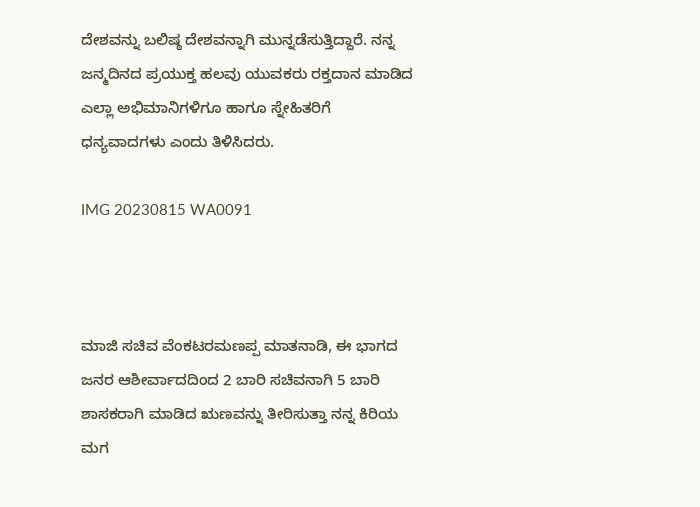ದೇಶವನ್ನು ಬಲಿಷ್ಠ ದೇಶವನ್ನಾಗಿ ಮುನ್ನಡೆಸುತ್ತಿದ್ದಾರೆ. ನನ್ನ ಜನ್ಮದಿನದ ಪ್ರಯುಕ್ತ ಹಲವು ಯುವಕರು ರಕ್ತದಾನ ಮಾಡಿದ ಎಲ್ಲಾ ಅಭಿಮಾನಿಗಳಿಗೂ ಹಾಗೂ ಸ್ನೇಹಿತರಿಗೆ ಧನ್ಯವಾದಗಳು ಎಂದು ತಿಳಿಸಿದರು.

IMG 20230815 WA0091



ಮಾಜಿ ಸಚಿವ ವೆಂಕಟರಮಣಪ್ಪ ಮಾತನಾಡಿ, ಈ ಭಾಗದ ಜನರ ಆಶೀರ್ವಾದದಿಂದ 2 ಬಾರಿ ಸಚಿವನಾಗಿ 5 ಬಾರಿ ಶಾಸಕರಾಗಿ ಮಾಡಿದ ಋಣವನ್ನು ತೀರಿಸುತ್ತಾ ನನ್ನ ಕಿರಿಯ ಮಗ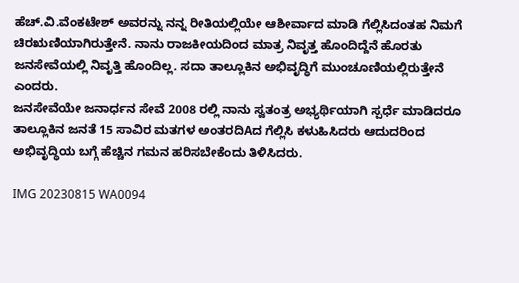ಹೆಚ್.ವಿ.ವೆಂಕಟೇಶ್ ಅವರನ್ನು ನನ್ನ ರೀತಿಯಲ್ಲಿಯೇ ಆಶೀರ್ವಾದ ಮಾಡಿ ಗೆಲ್ಲಿಸಿದಂತಹ ನಿಮಗೆ ಚಿರಋಣಿಯಾಗಿರುತ್ತೇನೆ. ನಾನು ರಾಜಕೀಯದಿಂದ ಮಾತ್ರ ನಿವೃತ್ತ ಹೊಂದಿದ್ದೆನೆ ಹೊರತು ಜನಸೇವೆಯಲ್ಲಿ ನಿವೃತ್ತಿ ಹೊಂದಿಲ್ಲ. ಸದಾ ತಾಲ್ಲೂಕಿನ ಅಭಿವೃದ್ಧಿಗೆ ಮುಂಚೂಣಿಯಲ್ಲಿರುತ್ತೇನೆ ಎಂದರು.
ಜನಸೇವೆಯೇ ಜನಾರ್ಧನ ಸೇವೆ 2008 ರಲ್ಲಿ ನಾನು ಸ್ವತಂತ್ರ ಅಭ್ಯರ್ಥಿಯಾಗಿ ಸ್ಪರ್ಧೆ ಮಾಡಿದರೂ ತಾಲ್ಲೂಕಿನ ಜನತೆ 15 ಸಾವಿರ ಮತಗಳ ಅಂತರದಿAದ ಗೆಲ್ಲಿಸಿ ಕಳುಹಿಸಿದರು ಆದುದರಿಂದ ಅಭಿವೃದ್ಧಿಯ ಬಗ್ಗೆ ಹೆಚ್ಚಿನ ಗಮನ ಹರಿಸಬೇಕೆಂದು ತಿಳಿಸಿದರು.

IMG 20230815 WA0094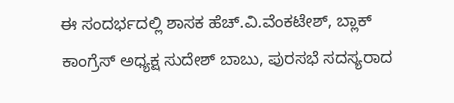ಈ ಸಂದರ್ಭದಲ್ಲಿ ಶಾಸಕ ಹೆಚ್.ವಿ.ವೆಂಕಟೇಶ್, ಬ್ಲಾಕ್ ಕಾಂಗ್ರೆಸ್ ಅಧ್ಯಕ್ಷ ಸುದೇಶ್ ಬಾಬು, ಪುರಸಭೆ ಸದಸ್ಯರಾದ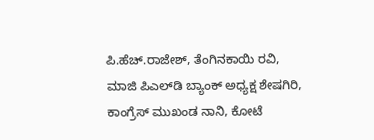ಪಿ.ಹೆಚ್.ರಾಜೇಶ್, ತೆಂಗಿನಕಾಯಿ ರವಿ, ಮಾಜಿ ಪಿಎಲ್‌ಡಿ ಬ್ಯಾಂಕ್ ಅಧ್ಯಕ್ಷ ಶೇಷಗಿರಿ, ಕಾಂಗ್ರೆಸ್ ಮುಖಂಡ ನಾನಿ, ಕೋಟೆ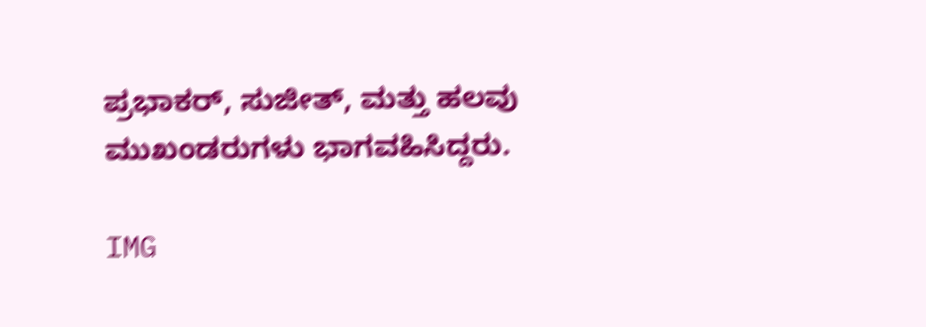ಪ್ರಭಾಕರ್, ಸುಜೀತ್, ಮತ್ತು ಹಲವು ಮುಖಂಡರುಗಳು ಭಾಗವಹಿಸಿದ್ದರು.

IMG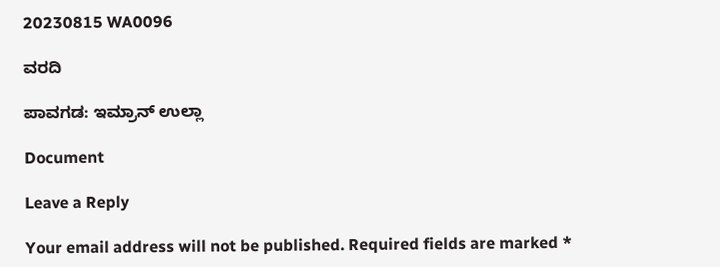20230815 WA0096

ವರದಿ

ಪಾವಗಡ: ಇಮ್ರಾನ್ ಉಲ್ಲಾ

Document

Leave a Reply

Your email address will not be published. Required fields are marked *